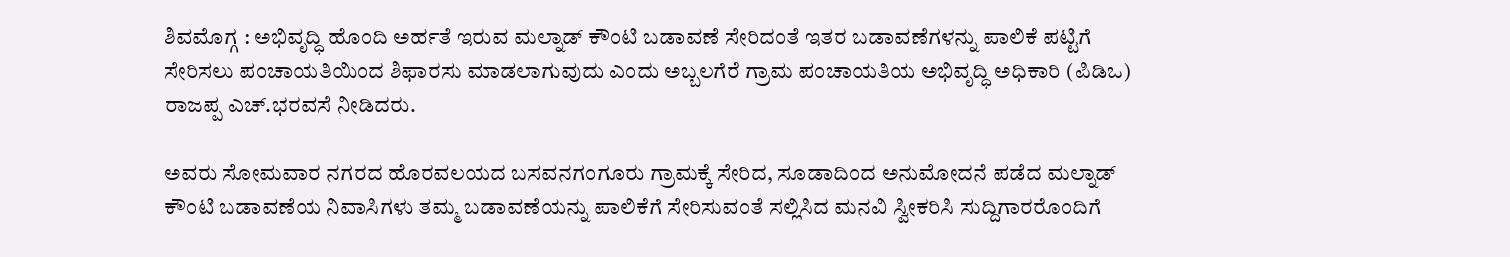ಶಿವಮೊಗ್ಗ : ಅಭಿವೃದ್ಧಿ ಹೊಂದಿ ಅರ್ಹತೆ ಇರುವ ಮಲ್ನಾಡ್ ಕೌಂಟಿ ಬಡಾವಣೆ ಸೇರಿದಂತೆ ಇತರ ಬಡಾವಣೆಗಳನ್ನು ಪಾಲಿಕೆ ಪಟ್ಟಿಗೆ ಸೇರಿಸಲು ಪಂಚಾಯತಿಯಿಂದ ಶಿಫಾರಸು ಮಾಡಲಾಗುವುದು ಎಂದು ಅಬ್ಬಲಗೆರೆ ಗ್ರಾಮ ಪಂಚಾಯತಿಯ ಅಭಿವೃದ್ಧಿ ಅಧಿಕಾರಿ (ಪಿಡಿಒ) ರಾಜಪ್ಪ ಎಚ್.ಭರವಸೆ ನೀಡಿದರು.

ಅವರು ಸೋಮವಾರ ನಗರದ ಹೊರವಲಯದ ಬಸವನಗಂಗೂರು ಗ್ರಾಮಕ್ಕೆ ಸೇರಿದ, ಸೂಡಾದಿಂದ ಅನುಮೋದನೆ ಪಡೆದ ಮಲ್ನಾಡ್ ಕೌಂಟಿ ಬಡಾವಣೆಯ ನಿವಾಸಿಗಳು ತಮ್ಮ ಬಡಾವಣೆಯನ್ನು ಪಾಲಿಕೆಗೆ ಸೇರಿಸುವಂತೆ ಸಲ್ಲಿಸಿದ ಮನವಿ ಸ್ವೀಕರಿಸಿ ಸುದ್ದಿಗಾರರೊಂದಿಗೆ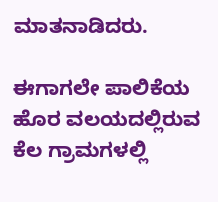ಮಾತನಾಡಿದರು.

ಈಗಾಗಲೇ ಪಾಲಿಕೆಯ ಹೊರ ವಲಯದಲ್ಲಿರುವ ಕೆಲ ಗ್ರಾಮಗಳಲ್ಲಿ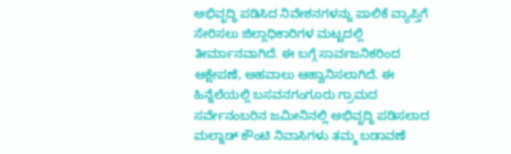ಅಭಿವೃದ್ಧಿ ಪಡಿಸಿದ ನಿವೇಶನಗಳನ್ನು ಪಾಲಿಕೆ ವ್ಯಾಪ್ತಿಗೆ ಸೇರಿಸಲು ಜಿಲ್ಲಾಧಿಕಾರಿಗಳ ಮಟ್ಟದಲ್ಲಿ ತೀರ್ಮಾನವಾಗಿದೆ. ಈ ಬಗ್ಗೆ ಸಾರ್ವಜನಿಕರಿಂದ ಆಕ್ಷೇಪಣೆ, ಅಹವಾಲು ಆಹ್ವಾನಿಸಲಾಗಿದೆ. ಈ ಹಿನ್ನೆಲೆಯಲ್ಲಿ ಬಸವನಗಂಗೂರು ಗ್ರಾಮದ ಸರ್ವೇನಂಬರಿನ ಜಮೀನಿನಲ್ಲಿ ಅಭಿವೃದ್ಧಿ ಪಡಿಸಲಾದ ಮಲ್ನಾಡ್ ಕೌಂಟಿ ನಿವಾಸಿಗಳು ತಮ್ಮ ಬಡಾವಣೆ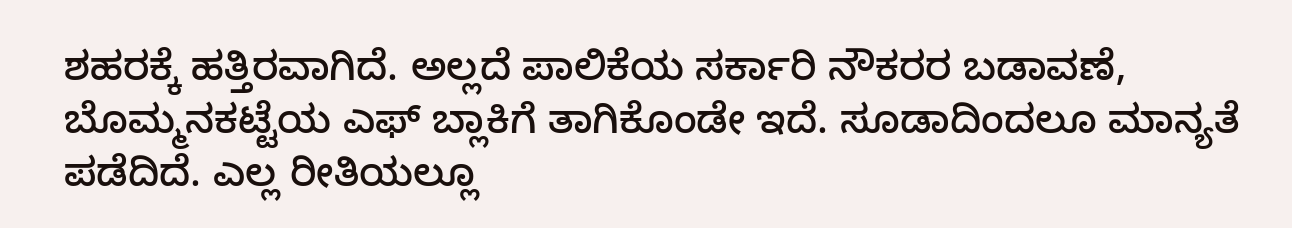ಶಹರಕ್ಕೆ ಹತ್ತಿರವಾಗಿದೆ. ಅಲ್ಲದೆ ಪಾಲಿಕೆಯ ಸರ್ಕಾರಿ ನೌಕರರ ಬಡಾವಣೆ, ಬೊಮ್ಮನಕಟ್ಟೆಯ ಎಫ್ ಬ್ಲಾಕಿಗೆ ತಾಗಿಕೊಂಡೇ ಇದೆ. ಸೂಡಾದಿಂದಲೂ ಮಾನ್ಯತೆ ಪಡೆದಿದೆ. ಎಲ್ಲ ರೀತಿಯಲ್ಲೂ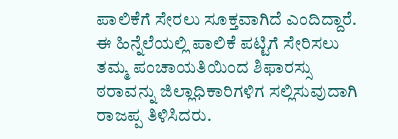ಪಾಲಿಕೆಗೆ ಸೇರಲು ಸೂಕ್ತವಾಗಿದೆ ಎಂದಿದ್ದಾರೆ. ಈ ಹಿನ್ನೆಲೆಯಲ್ಲಿ ಪಾಲಿಕೆ ಪಟ್ಟಿಗೆ ಸೇರಿಸಲು ತಮ್ಮ ಪಂಚಾಯತಿಯಿಂದ ಶಿಫಾರಸ್ಸು ಠರಾವನ್ನು ಜಿಲ್ಲಾಧಿಕಾರಿಗಳಿಗ ಸಲ್ಲಿಸುವುದಾಗಿ ರಾಜಪ್ಪ ತಿಳಿಸಿದರು.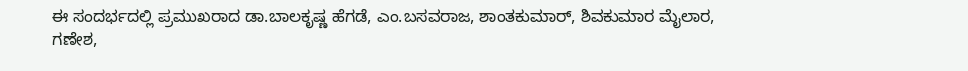ಈ ಸಂದರ್ಭದಲ್ಲಿ ಪ್ರಮುಖರಾದ ಡಾ.ಬಾಲಕೃಷ್ಣ ಹೆಗಡೆ, ಎಂ.ಬಸವರಾಜ, ಶಾಂತಕುಮಾರ್, ಶಿವಕುಮಾರ ಮೈಲಾರ, ಗಣೇಶ,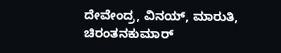ದೇವೇಂದ್ರ, ವಿನಯ್, ಮಾರುತಿ, ಚಿರಂತನಕುಮಾರ್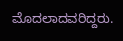ಮೊದಲಾದವರಿದ್ದರು.